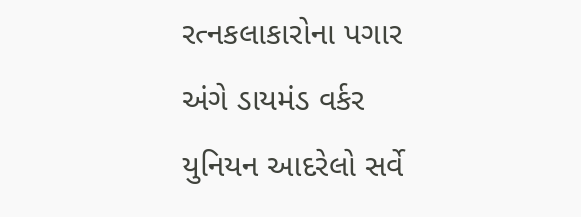રત્નકલાકારોના પગાર અંગે ડાયમંડ વર્કર યુનિયન આદરેલો સર્વે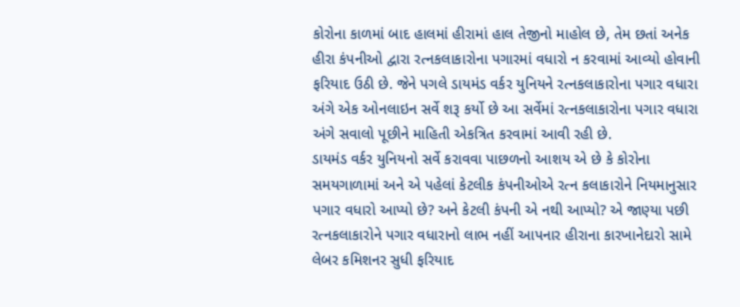કોરોના કાળમાં બાદ હાલમાં હીરામાં હાલ તેજીનો માહોલ છે, તેમ છતાં અનેક હીરા કંપનીઓ દ્વારા રત્નકલાકારોના પગારમાં વધારો ન કરવામાં આવ્યો હોવાની ફરિયાદ ઉઠી છે. જેને પગલે ડાયમંડ વર્કર યુનિયને રત્નકલાકારોના પગાર વધારા અંગે એક ઓનલાઇન સર્વે શરૂ કર્યો છે આ સર્વેમાં રત્નકલાકારોના પગાર વધારા અંગે સવાલો પૂછીને માહિતી એકત્રિત કરવામાં આવી રહી છે.
ડાયમંડ વર્કર યુનિયનો સર્વે કરાવવા પાછળનો આશય એ છે કે કોરોના સમયગાળામાં અને એ પહેલાં કેટલીક કંપનીઓએ રત્ન કલાકારોને નિયમાનુસાર પગાર વધારો આપ્યો છે? અને કેટલી કંપની એ નથી આપ્યો? એ જાણ્યા પછી રત્નકલાકારોને પગાર વધારાનો લાભ નહીં આપનાર હીરાના કારખાનેદારો સામે લેબર કમિશનર સુધી ફરિયાદ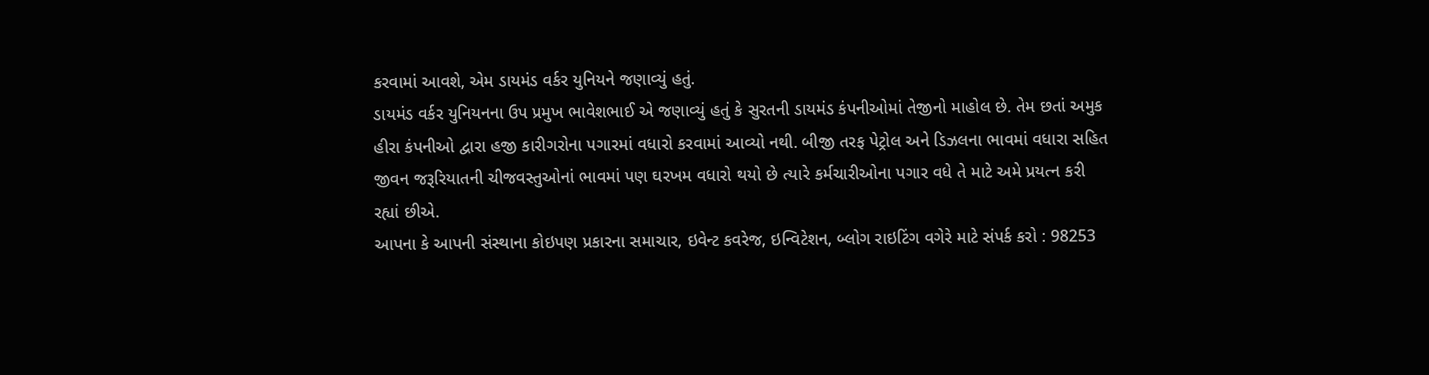કરવામાં આવશે, એમ ડાયમંડ વર્કર યુનિયને જણાવ્યું હતું.
ડાયમંડ વર્કર યુનિયનના ઉપ પ્રમુખ ભાવેશભાઈ એ જણાવ્યું હતું કે સુરતની ડાયમંડ કંપનીઓમાં તેજીનો માહોલ છે. તેમ છતાં અમુક હીરા કંપનીઓ દ્વારા હજી કારીગરોના પગારમાં વધારો કરવામાં આવ્યો નથી. બીજી તરફ પેટ્રોલ અને ડિઝલના ભાવમાં વધારા સહિત જીવન જરૂરિયાતની ચીજવસ્તુઓનાં ભાવમાં પણ ઘરખમ વધારો થયો છે ત્યારે કર્મચારીઓના પગાર વધે તે માટે અમે પ્રયત્ન કરી રહ્યાં છીએ.
આપના કે આપની સંસ્થાના કોઇપણ પ્રકારના સમાચાર, ઇવેન્ટ કવરેજ, ઇન્વિટેશન, બ્લોગ રાઇટિંગ વગેરે માટે સંપર્ક કરો : 98253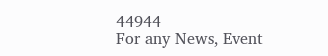44944
For any News, Event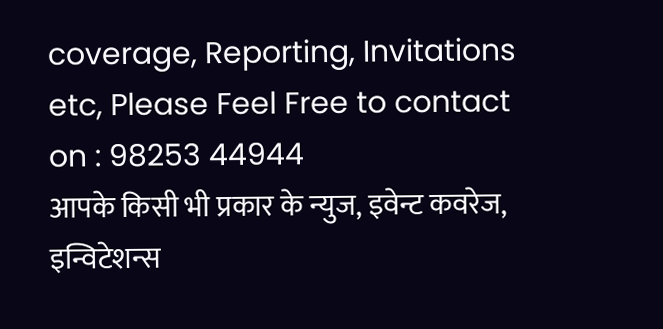coverage, Reporting, Invitations etc, Please Feel Free to contact on : 98253 44944
आपके किसी भी प्रकार के न्युज, इवेन्ट कवरेज, इन्विटेशन्स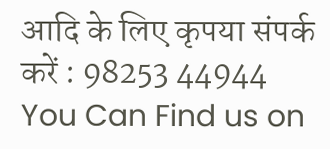आदि के लिए कृपया संपर्क करें : 98253 44944
You Can Find us on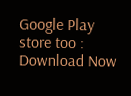Google Play store too : Download Now